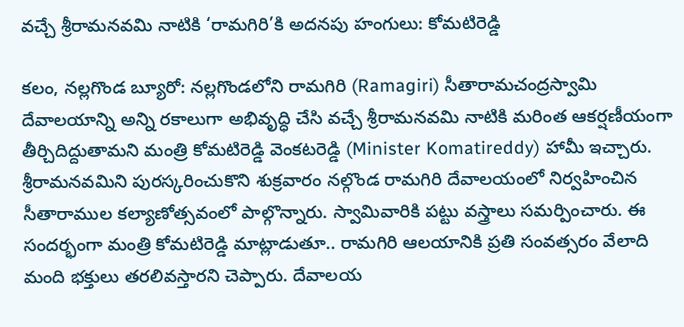వచ్చే శ్రీరామనవమి నాటికి ‘రామగిరి’కి అదనపు హంగులు: కోమటిరెడ్డి

కలం, నల్లగొండ బ్యూరో: నల్లగొండలోని రామగిరి (Ramagiri) సీతారామచంద్రస్వామి దేవాలయాన్ని అన్ని రకాలుగా అభివృద్ధి చేసి వచ్చే శ్రీరామనవమి నాటికి మరింత ఆకర్షణీయంగా తీర్చిదిద్దుతామని మంత్రి కోమటిరెడ్డి వెంకటరెడ్డి (Minister Komatireddy) హామీ ఇచ్చారు. శ్రీరామనవమిని పురస్కరించుకొని శుక్రవారం నల్గొండ రామగిరి దేవాలయంలో నిర్వహించిన సీతారాముల కల్యాణోత్సవంలో పాల్గొన్నారు. స్వామివారికి పట్టు వస్త్రాలు సమర్పించారు. ఈ సందర్భంగా మంత్రి కోమటిరెడ్డి మాట్లాడుతూ.. రామగిరి ఆలయానికి ప్రతి సంవత్సరం వేలాది మంది భక్తులు తరలివస్తారని చెప్పారు. దేవాలయ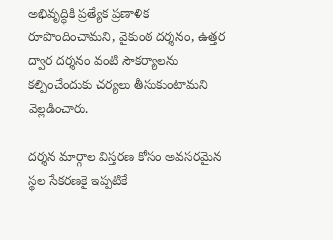అభివృద్ధికి ప్రత్యేక ప్రణాళిక రూపొందించామని, వైకుంఠ దర్శనం, ఉత్తర ద్వార దర్శనం వంటి సౌకర్యాలను కల్పించేందుకు చర్యలు తీసుకుంటామని వెల్లడించారు.

దర్శన మార్గాల విస్తరణ కోసం అవసరమైన స్థల సేకరణకై ఇప్పటికే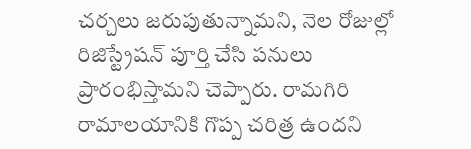చర్చలు జరుపుతున్నామని, నెల రోజుల్లో రిజిస్ట్రేషన్ పూర్తి చేసి పనులు ప్రారంభిస్తామని చెప్పారు. రామగిరి రామాలయానికి గొప్ప చరిత్ర ఉందని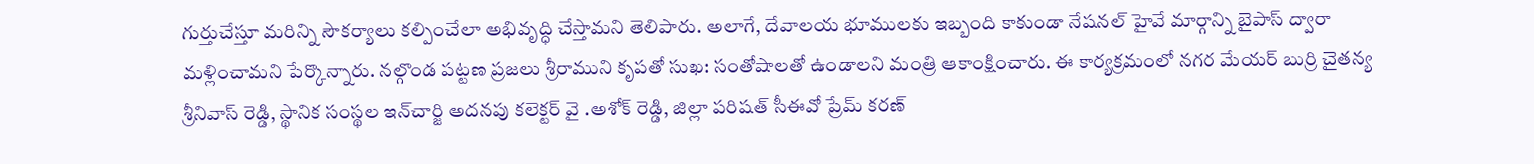గుర్తుచేస్తూ మరిన్ని సౌకర్యాలు కల్పించేలా అభివృద్ధి చేస్తామని తెలిపారు. అలాగే, దేవాలయ భూములకు ఇబ్బంది కాకుండా నేషనల్ హైవే మార్గాన్ని బైపాస్ ద్వారా మళ్లించామని పేర్కొన్నారు. నల్గొండ పట్టణ ప్రజలు శ్రీరాముని కృపతో సుఖ: సంతోషాలతో ఉండాలని మంత్రి ఆకాంక్షించారు. ఈ కార్యక్రమంలో నగర మేయర్ బుర్రి చైతన్య శ్రీనివాస్ రెడ్డి, స్థానిక సంస్థల ఇన్‌చార్జి అదనపు కలెక్టర్ వై .అశోక్ రెడ్డి, జిల్లా పరిషత్ సీఈవో ప్రేమ్ కరణ్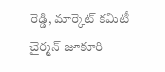రెడ్డి, మార్కెట్ కమిటీ చైర్మన్ జూకూరి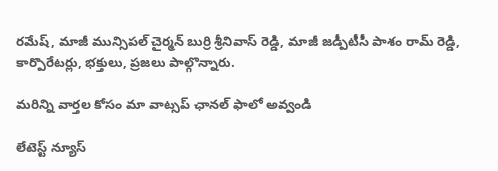రమేష్, మాజీ మున్సిపల్ చైర్మన్ బుర్రి శ్రీనివాస్ రెడ్డి, మాజీ జడ్పీటీసీ పాశం రామ్ రెడ్డి, కార్పొరేటర్లు, భక్తులు, ప్రజలు పాల్గొన్నారు.

మ‌రిన్ని వార్త‌ల కోసం మా వాట్స‌ప్ ఛాన‌ల్ ఫాలో అవ్వండి

లేటెస్ట్ న్యూస్‌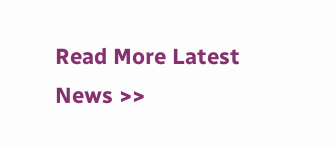Read More Latest News >>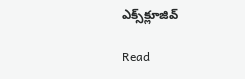ఎక్స్‌క్లూజివ్‌

Read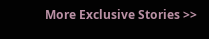More Exclusive Stories >>